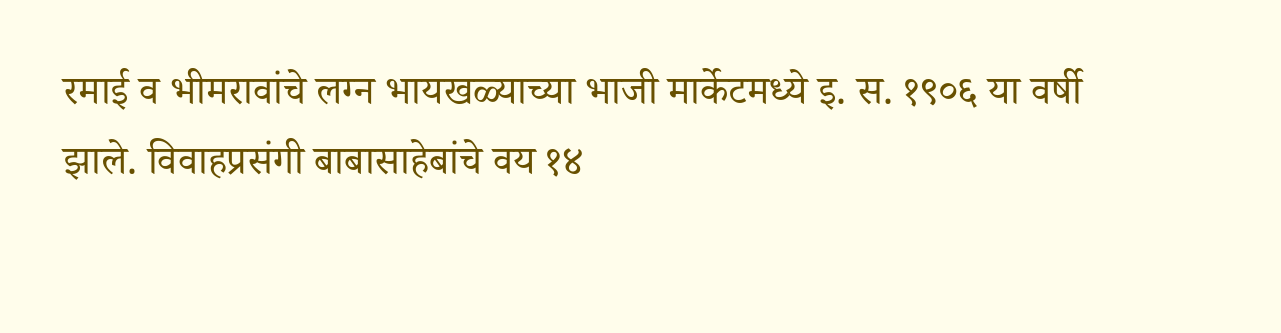रमाई व भीमरावांचे लग्न भायखळ्याच्या भाजी मार्केटमध्ये इ. स. १९०६ या वर्षी झाले. विवाहप्रसंगी बाबासाहेबांचे वय १४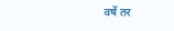वर्षे तर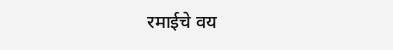रमाईचे वय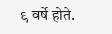९ वर्षे होते.